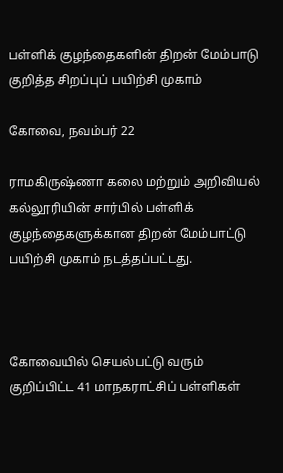பள்ளிக் குழந்தைகளின் திறன் மேம்பாடு குறித்த சிறப்புப் பயிற்சி முகாம்

கோவை, நவம்பர் 22

ராமகிருஷ்ணா கலை மற்றும் அறிவியல் கல்லூரியின் சார்பில் பள்ளிக் குழந்தைகளுக்கான திறன் மேம்பாட்டு பயிற்சி முகாம் நடத்தப்பட்டது.



கோவையில் செயல்பட்டு வரும் குறிப்பிட்ட 41 மாநகராட்சிப் பள்ளிகள்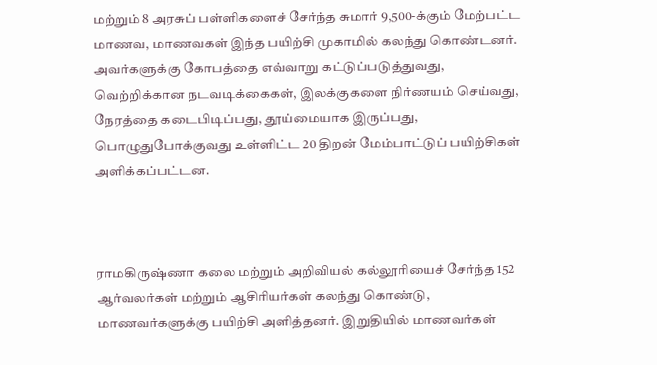மற்றும் 8 அரசுப் பள்ளிகளைச் சேர்ந்த சுமார் 9,500-க்கும் மேற்பட்ட மாணவ, மாணவகள் இந்த பயிற்சி முகாமில் கலந்து கொண்டனர். அவர்களுக்கு கோபத்தை எவ்வாறு கட்டுப்படுத்துவது, வெற்றிக்கான நடவடிக்கைகள், இலக்குகளை நிர்ணயம் செய்வது, நேரத்தை கடைபிடிப்பது, தூய்மையாக இருப்பது, பொழுதுபோக்குவது உள்ளிட்ட 20 திறன் மேம்பாட்டுப் பயிற்சிகள் அளிக்கப்பட்டன.



ராமகிருஷ்ணா கலை மற்றும் அறிவியல் கல்லூரியைச் சேர்ந்த 152 ஆர்வலர்கள் மற்றும் ஆசிரியர்கள் கலந்து கொண்டு, மாணவர்களுக்கு பயிற்சி அளித்தனர். இறுதியில் மாணவர்கள்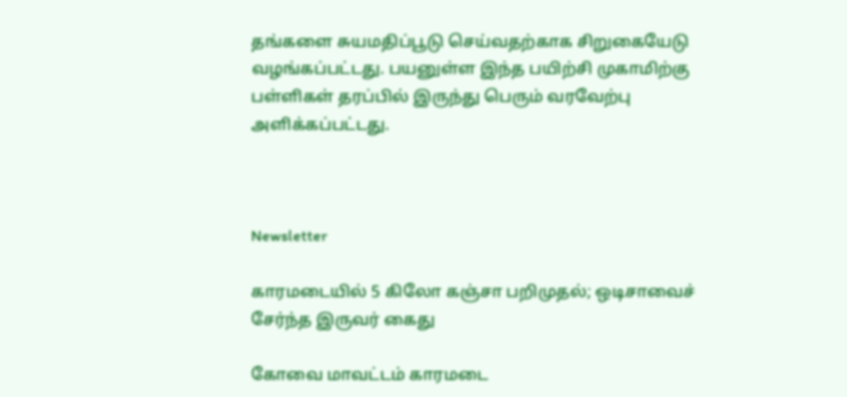தங்களை சுயமதிப்பூடு செய்வதற்காக சிறுகையேடு வழங்கப்பட்டது. பயனுள்ள இந்த பயிற்சி முகாமிற்கு பள்ளிகள் தரப்பில் இருந்து பெரும் வரவேற்பு அளிக்கப்பட்டது.



Newsletter

காரமடையில் 5 கிலோ கஞ்சா பறிமுதல்; ஒடிசாவைச் சேர்ந்த இருவர் கைது

கோவை மாவட்டம் காரமடை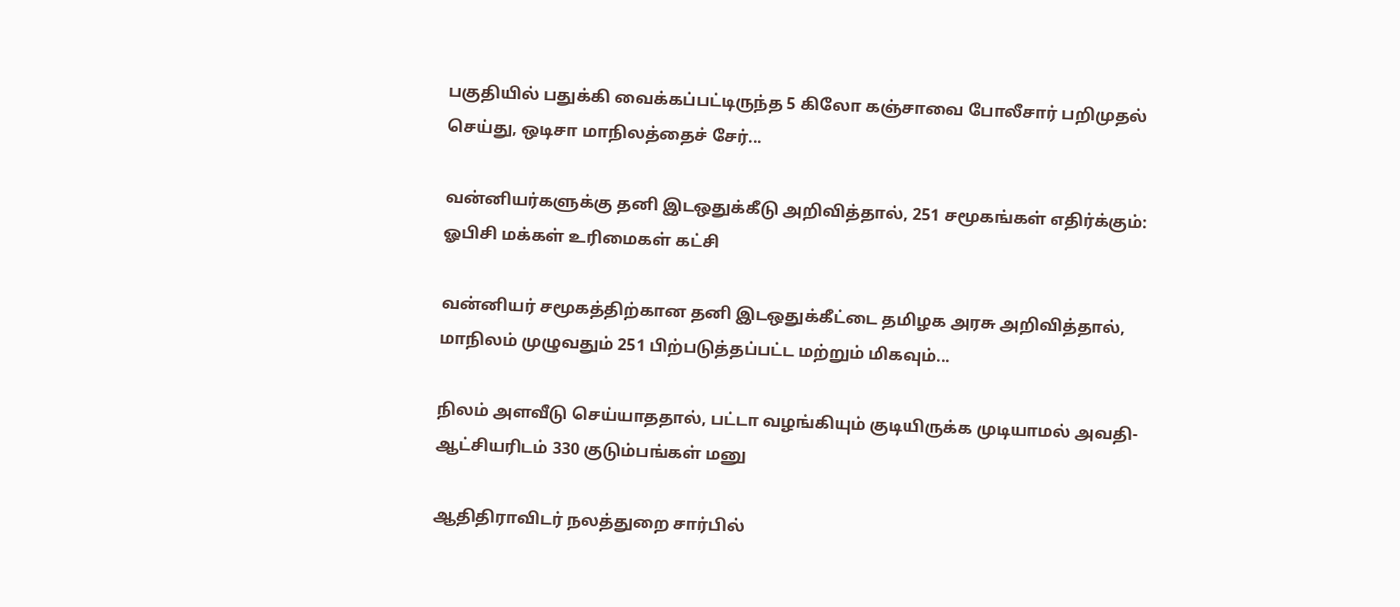பகுதியில் பதுக்கி வைக்கப்பட்டிருந்த 5 கிலோ கஞ்சாவை போலீசார் பறிமுதல் செய்து, ஒடிசா மாநிலத்தைச் சேர்...

வன்னியர்களுக்கு தனி இடஒதுக்கீடு அறிவித்தால், 251 சமூகங்கள் எதிர்க்கும்: ஓபிசி மக்கள் உரிமைகள் கட்சி

வன்னியர் சமூகத்திற்கான தனி இடஒதுக்கீட்டை தமிழக அரசு அறிவித்தால், மாநிலம் முழுவதும் 251 பிற்படுத்தப்பட்ட மற்றும் மிகவும்...

நிலம் அளவீடு செய்யாததால், பட்டா வழங்கியும் குடியிருக்க முடியாமல் அவதி- ஆட்சியரிடம் 330 குடும்பங்கள் மனு

ஆதிதிராவிடர் நலத்துறை சார்பில்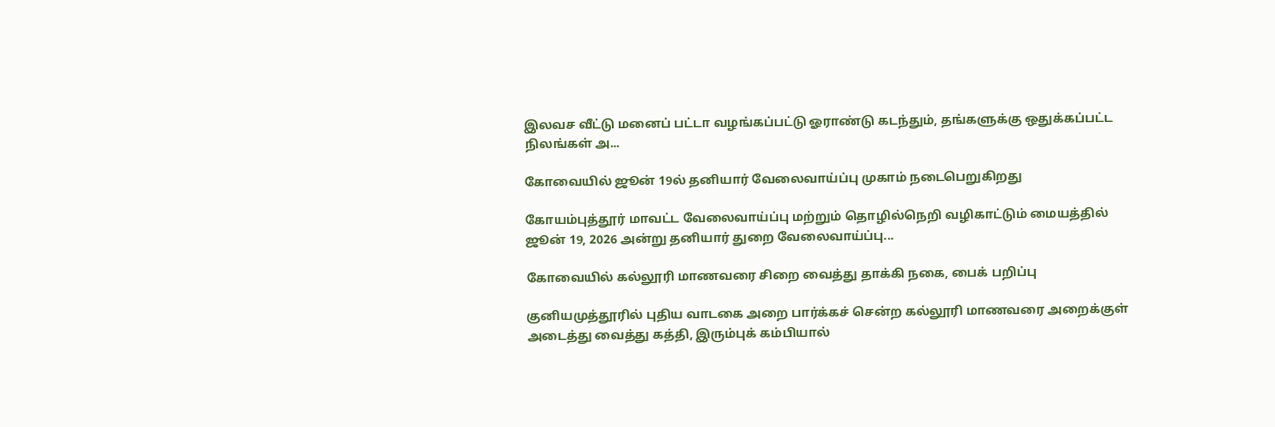இலவச வீட்டு மனைப் பட்டா வழங்கப்பட்டு ஓராண்டு கடந்தும், தங்களுக்கு ஒதுக்கப்பட்ட நிலங்கள் அ...

கோவையில் ஜூன் 19ல் தனியார் வேலைவாய்ப்பு முகாம் நடைபெறுகிறது

கோயம்புத்தூர் மாவட்ட வேலைவாய்ப்பு மற்றும் தொழில்நெறி வழிகாட்டும் மையத்தில் ஜூன் 19, 2026 அன்று தனியார் துறை வேலைவாய்ப்பு...

கோவையில் கல்லூரி மாணவரை சிறை வைத்து தாக்கி நகை, பைக் பறிப்பு

குனியமுத்தூரில் புதிய வாடகை அறை பார்க்கச் சென்ற கல்லூரி மாணவரை அறைக்குள் அடைத்து வைத்து கத்தி, இரும்புக் கம்பியால்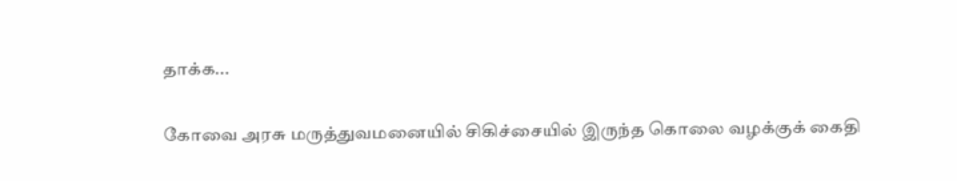தாக்க...

கோவை அரசு மருத்துவமனையில் சிகிச்சையில் இருந்த கொலை வழக்குக் கைதி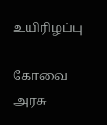உயிரிழப்பு

கோவை அரசு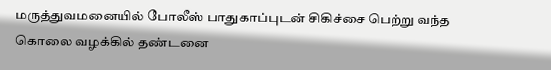மருத்துவமனையில் போலீஸ் பாதுகாப்புடன் சிகிச்சை பெற்று வந்த கொலை வழக்கில் தண்டனை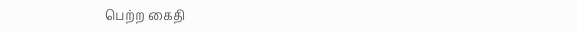பெற்ற கைதி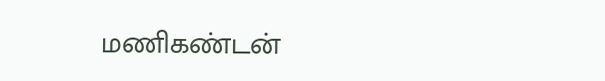மணிகண்டன்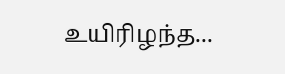உயிரிழந்த...